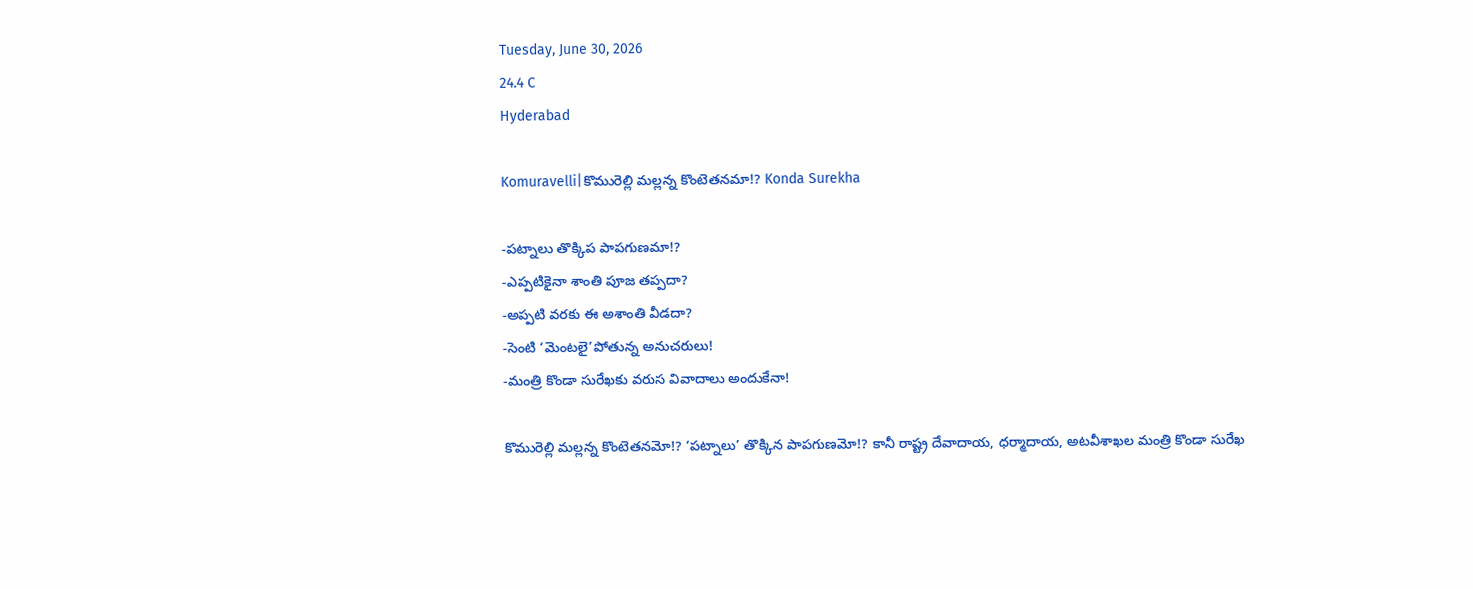Tuesday, June 30, 2026
24.4 C
Hyderabad

Komuravelli|కొమురెల్లి మల్లన్న కొంటెతనమా!? Konda Surekha

-పట్నాలు తొక్కిప పాపగుణమా!?
-ఎప్పటికైనా శాంతి పూజ తప్పదా?
-అప్పటి వరకు ఈ అశాంతి వీడదా?
-సెంటి ‘మెంటలై’పోతున్న అనుచరులు!
-మంత్రి కొండా సురేఖకు వరుస వివాదాలు అందుకేనా!

కొమురెల్లి మల్లన్న కొంటెతనమో!? ‘పట్నాలు’ తొక్కిన పాపగుణమో!? కానీ రాష్ట్ర దేవాదాయ, ధర్మాదాయ, అటవీశాఖల మంత్రి కొండా సురేఖ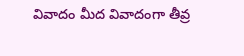వివాదం మీద వివాదంగా తీవ్ర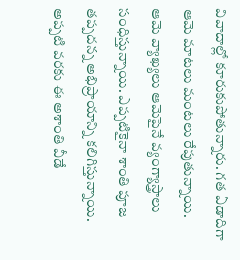వివాదాల్లో కూరుకుపోతున్నారు. గత ఏడాదిగా ఆమె మాటలు మంటలు రేపుతున్నాయి. ఆమె వ్యాఖ్యలు ఆమెపైనే వ్యంగ్యాస్త్రాలు సంధిస్తున్నాయి. ఎప్పటికైనా శాంతి పూజ తప్పదన్న అభిప్రాయాన్ని కలిగిస్తున్నాయి. అప్పటి వరకు ఈ అశాంతి వీడే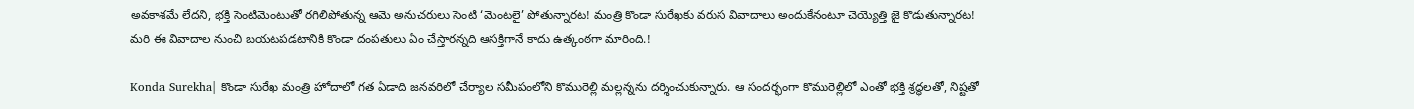అవకాశమే లేదని, భక్తి సెంటిమెంటుతో రగిలిపోతున్న ఆమె అనుచరులు సెంటి ‘మెంటలై’ పోతున్నారట! మంత్రి కొండా సురేఖకు వరుస వివాదాలు అందుకేనంటూ చెయ్యెత్తి జై కొడుతున్నారట! మరి ఈ వివాదాల నుంచి బయటపడటానికి కొండా దంపతులు ఏం చేస్తారన్నది ఆసక్తిగానే కాదు ఉత్కంఠగా మారింది.!

Konda Surekha| కొండా సురేఖ మంత్రి హోదాలో గత ఏడాది జనవరిలో చేర్యాల సమీపంలోని కొమురెల్లి మల్లన్నను దర్శించుకున్నారు. ఆ సందర్భంగా కొమురెల్లిలో ఎంతో భక్తి శ్రద్ధలతో, నిష్టతో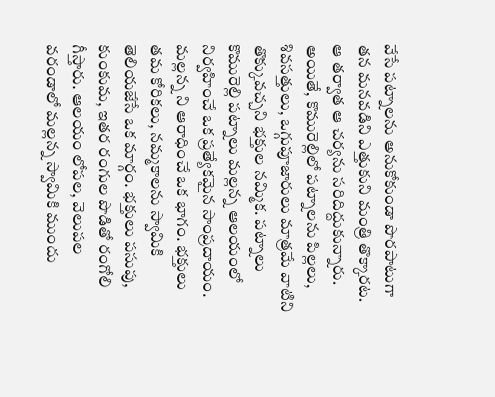వేసే పట్నాలను అనుకోకుండా పొరపాటుగా తన మనవడిని ఎత్తుకుని మంత్రి తొక్కారట. ఆ తర్వాత ఆ చర్యను సరిదిద్దుకున్నారు. అయితే, కొమురెల్లిలో పట్నాలను పిల్లలు, శివసత్తులు, ఒగ్గుపూజారులు మాత్రమే వాటిని తొక్కువచ్చని భక్తుల నమ్మిక. పట్నాలు కొమురెల్లి పట్నాలు మల్లన్న ఆలయంలో నిర్వహించే ఒక ప్రత్యేకమైన సాంప్రదాయం. మల్లన్న ని ఆరాధించే ఒక భాగం. భక్తులు తమ కోరికలు, నమ్మకాలను స్వామికి తెలియజేసే ఒక మార్గం. భక్తులు పసుపు, కుంకుమ, ఇతర రంగుల పొడితో రంగోలి గీస్తారు. ఆలయం లోపల, వెలుపల వరండాలో మల్లన్న స్వామికి ముందు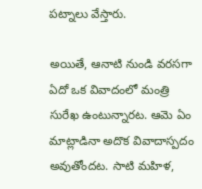పట్నాలు వేస్తారు.

అయితే, ఆనాటి నుండి వరసగా ఏదో ఒక వివాదంలో మంత్రి సురేఖ ఉంటున్నారట. ఆమె ఏం మాట్లాడినా అదొక వివాదాస్పదం అవుతోందట. సాటి మహిళ,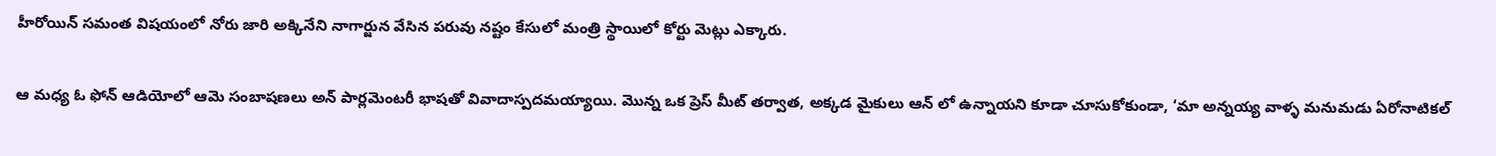హీరోయిన్ సమంత విషయంలో నోరు జారి అక్కినేని నాగార్జున వేసిన పరువు నష్టం కేసులో మంత్రి స్థాయిలో కోర్టు మెట్లు ఎక్కారు.

ఆ మధ్య ఓ ఫోన్ ఆడియోలో ఆమె సంబాషణలు అన్ పార్లమెంటరీ భాషతో వివాదాస్పదమయ్యాయి. మొన్న ఒక ప్రెస్ మీట్ తర్వాత, అక్కడ మైకులు ఆన్ లో ఉన్నాయని కూడా చూసుకోకుండా, ‘మా అన్నయ్య వాళ్ళ మనుమడు ఏరోనాటికల్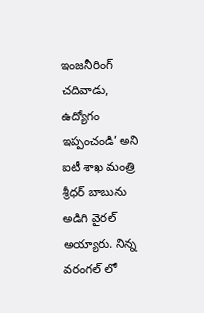ఇంజనీరింగ్ చదివాడు, ఉద్యోగం ఇప్పంచండి’ అని ఐటీ శాఖ మంత్రి శ్రీధర్ బాబును అడిగి వైరల్ అయ్యారు. నిన్న వరంగల్ లో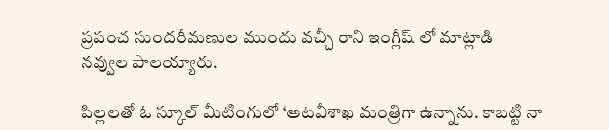ప్రపంచ సుందరీమణుల ముందు వచ్చీ రాని ఇంగ్లీష్ లో మాట్లాడి నవ్వుల పాలయ్యారు.

పిల్లలతో ఓ స్కూల్ మీటింగులో ‘అటవీశాఖ మంత్రిగా ఉన్నాను. కాబట్టి నా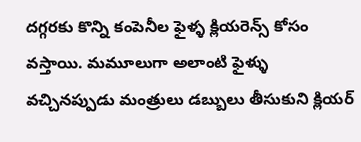దగ్గరకు కొన్ని కంపెనీల ఫైళ్ళ క్లియరెన్స్ కోసం వస్తాయి. మమూలుగా అలాంటి ఫైళ్ళు వచ్చినప్పుడు మంత్రులు డబ్బులు తీసుకుని క్లియర్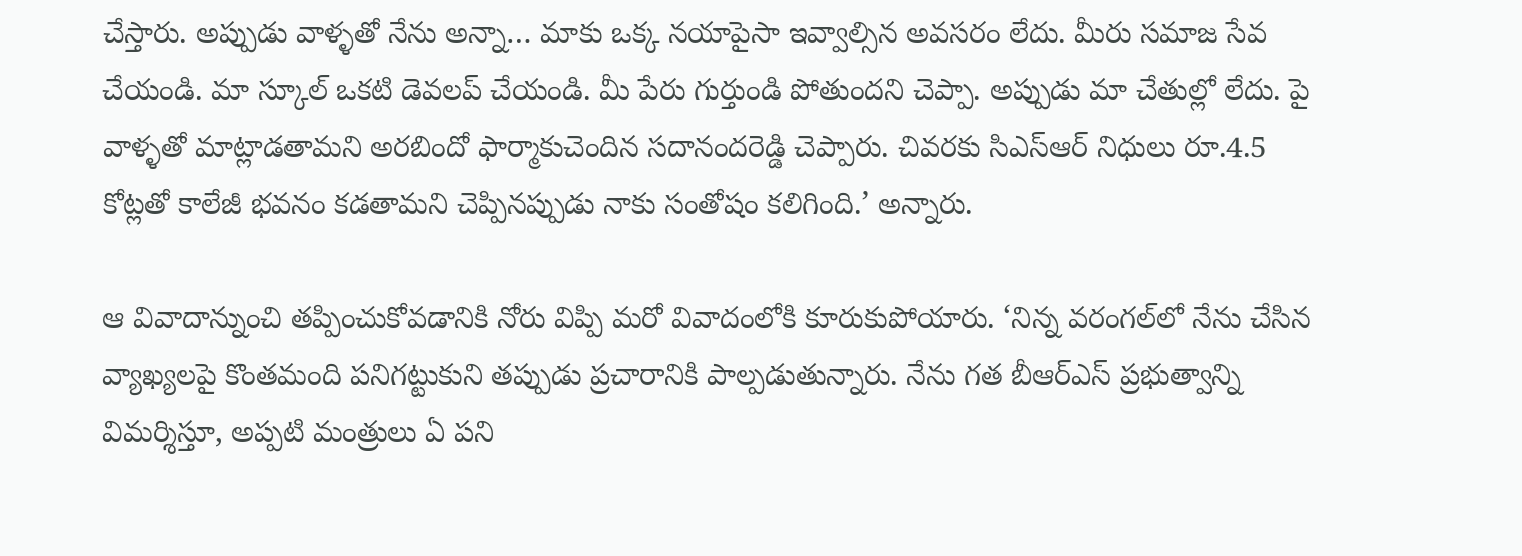చేస్తారు. అప్పుడు వాళ్ళతో నేను అన్నా… మాకు ఒక్క నయాపైసా ఇవ్వాల్సిన అవసరం లేదు. మీరు సమాజ సేవ చేయండి. మా స్కూల్ ఒకటి డెవలప్ చేయండి. మీ పేరు గుర్తుండి పోతుందని చెప్పా. అప్పుడు మా చేతుల్లో లేదు. పై వాళ్ళతో మాట్లాడతామని అరబిందో ఫార్మాకుచెందిన సదానందరెడ్డి చెప్పారు. చివరకు సిఎస్ఆర్ నిధులు రూ.4.5 కోట్లతో కాలేజీ భవనం కడతామని చెప్పినప్పుడు నాకు సంతోషం కలిగింది.’ అన్నారు.

ఆ వివాదాన్నుంచి తప్పించుకోవడానికి నోరు విప్పి మరో వివాదంలోకి కూరుకుపోయారు. ‘నిన్న వరంగల్‌లో నేను చేసిన వ్యాఖ్యలపై కొంతమంది పనిగట్టుకుని తప్పుడు ప్రచారానికి పాల్పడుతున్నారు. నేను గత బీఆర్ఎస్ ప్రభుత్వాన్ని విమర్శిస్తూ, అప్పటి మంత్రులు ఏ పని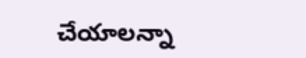చేయాలన్నా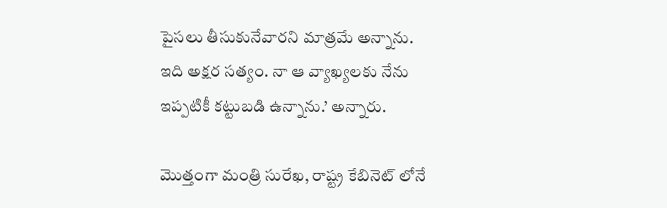పైసలు తీసుకునేవారని మాత్రమే అన్నాను. ఇది అక్షర సత్యం. నా ఆ వ్యాఖ్యలకు నేను ఇప్పటికీ కట్టుబడి ఉన్నాను.’ అన్నారు.

మొత్తంగా మంత్రి సురేఖ, రాష్ట్ర కేబినెట్ లోనే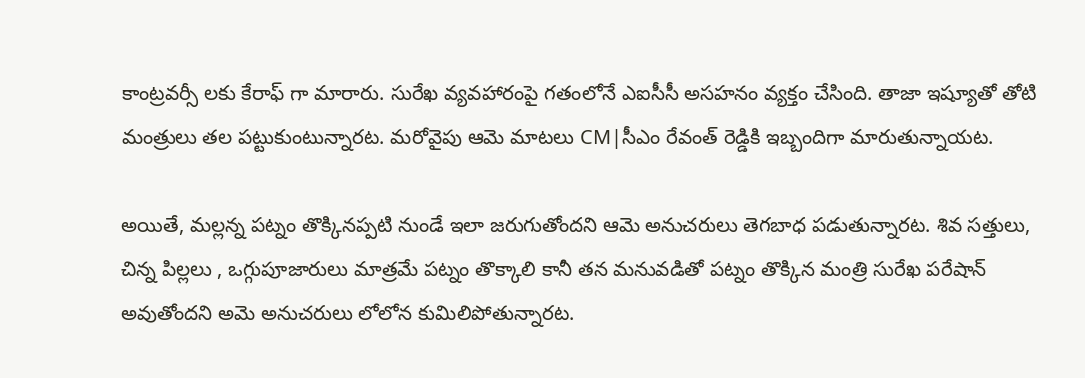కాంట్రవర్సీ లకు కేరాఫ్ గా మారారు. సురేఖ వ్యవహారంపై గతంలోనే ఎఐసీసీ అసహనం వ్యక్తం చేసింది. తాజా ఇష్యూతో తోటి మంత్రులు తల పట్టుకుంటున్నారట. మరోవైపు ఆమె మాటలు CM|సీఎం రేవంత్ రెడ్డికి ఇబ్బందిగా మారుతున్నాయట.

అయితే, మల్లన్న పట్నం తొక్కినప్పటి నుండే ఇలా జరుగుతోందని ఆమె అనుచరులు తెగబాధ పడుతున్నారట. శివ సత్తులు, చిన్న పిల్లలు , ఒగ్గుపూజారులు మాత్రమే పట్నం తొక్కాలి కానీ తన మనువడితో పట్నం తొక్కిన మంత్రి సురేఖ పరేషాన్ అవుతోందని అమె అనుచరులు లోలోన కుమిలిపోతున్నారట.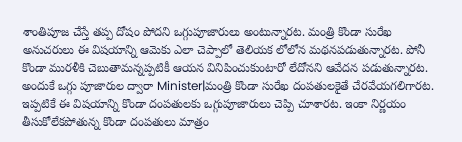శాంతిపూజ చేస్తే తప్ప దోషం పోదని ఒగ్గుపూజారులు అంటున్నారట. మంత్రి కొండా సురేఖ అనుచరులు ఈ విషయాన్ని ఆమెకు ఎలా చెప్పాలో తెలియక లోలోన మథనపడుతున్నారట. పోనీ కొండా మురళీకి చెబుతామన్నప్పటికీ ఆయన వినిపించుకుంటారో లేదోనని ఆవేదన పడుతున్నారట. అందుకే ఒగ్గు పూజారుల ద్వారా Minister|మంత్రి కొండా సురేఖ దంపతులకైతే చేరవేయగలిగారట. ఇప్పటికే ఈ విషయాన్ని కొండా దంపతులకు ఒగ్గుపూజారులు చెప్పి చూశారట. ఇంకా నిర్ణయం తీసుకోలేకపోతున్న కొండా దంపతులు మాత్రం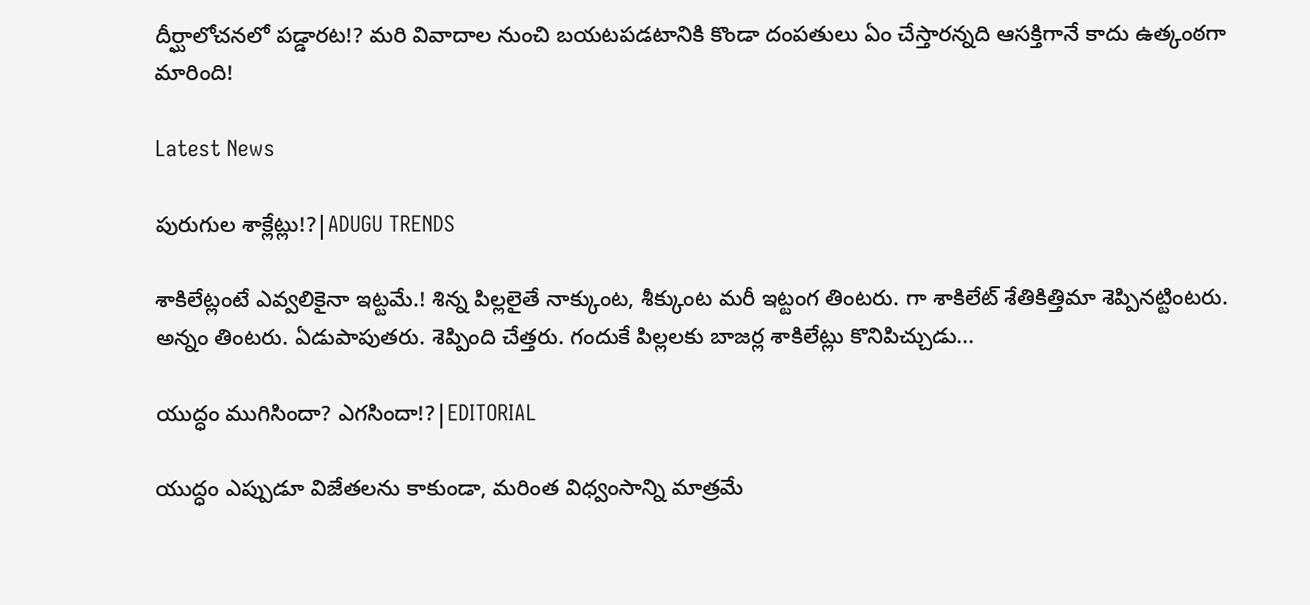దీర్ఘాలోచనలో పడ్డారట!? మరి వివాదాల నుంచి బయటపడటానికి కొండా దంపతులు ఏం చేస్తారన్నది ఆసక్తిగానే కాదు ఉత్కంఠగా మారింది!

Latest News

పురుగుల శాక్లేట్లు!?|ADUGU TRENDS

శాకిలేట్లంటే ఎవ్వలికైనా ఇట్టమే.! శిన్న పిల్లలైతే నాక్కుంట, శీక్కుంట మరీ ఇట్టంగ తింటరు. గా శాకిలేట్ శేతికిత్తిమా శెప్పినట్టింటరు. అన్నం తింటరు. ఏడుపాపుతరు. శెప్పింది చేత్తరు. గందుకే పిల్లలకు బాజర్ల శాకిలేట్లు కొనిపిచ్చుడు...

యుద్ధం ముగిసిందా? ఎగసిందా!?|EDITORIAL

యుద్ధం ఎప్పుడూ విజేతలను కాకుండా, మరింత విధ్వంసాన్ని మాత్రమే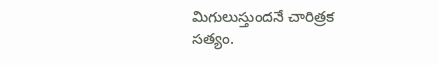మిగులుస్తుందనే చారిత్రక సత్యం.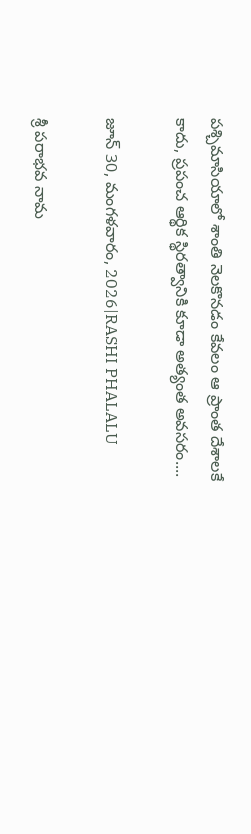పశ్చిమాసియాలో శాంతి నెలకొనడం కేవలం ఆ ప్రాంత దేశాలకే కాదు, ప్రపంచ ఆర్థిక స్థిరత్వానికి కూడా అత్యంత అవసరం....

జూన్ 30, మంగళవారం, 2026|RASHI PHALALU

శ్రీ పరాభవ నామ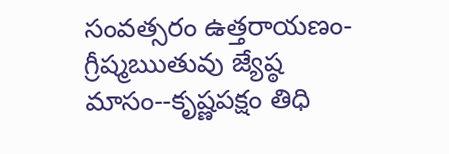సంవత్సరం ఉత్తరాయణం-గ్రీష్మఋతువు జ్యేష్ఠ మాసం--కృష్ణపక్షం తిధి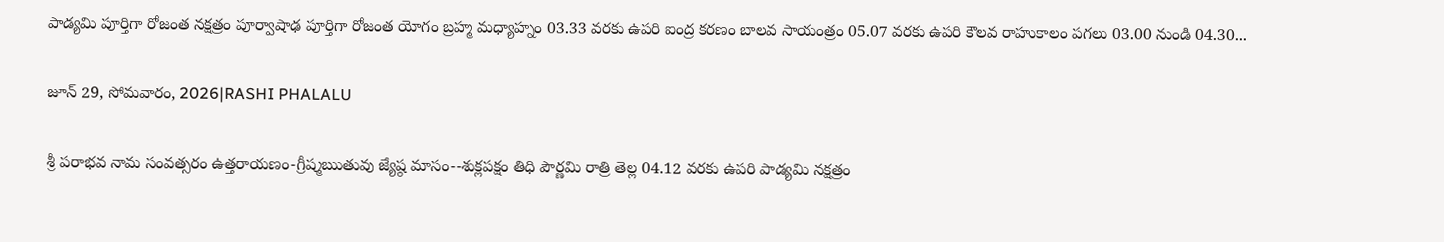పాడ్యమి పూర్తిగా రోజంత నక్షత్రం పూర్వాషాఢ పూర్తిగా రోజంత యోగం బ్రహ్మ మధ్యాహ్నం 03.33 వరకు ఉపరి ఐంద్ర కరణం బాలవ సాయంత్రం 05.07 వరకు ఉపరి కౌలవ రాహుకాలం పగలు 03.00 నుండి 04.30...

జూన్ 29, సోమవారం, 2026|RASHI PHALALU

శ్రీ పరాభవ నామ సంవత్సరం ఉత్తరాయణం-గ్రీష్మఋతువు జ్యేష్ఠ మాసం--శుక్లపక్షం తిధి పౌర్ణమి రాత్రి తెల్ల 04.12 వరకు ఉపరి పాడ్యమి నక్షత్రం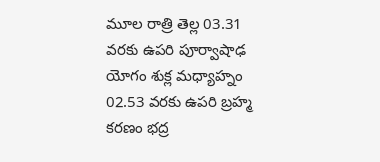మూల రాత్రి తెల్ల 03.31 వరకు ఉపరి పూర్వాషాఢ యోగం శుక్ల మధ్యాహ్నం 02.53 వరకు ఉపరి బ్రహ్మ కరణం భద్ర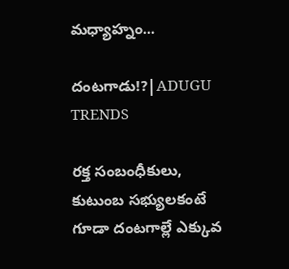మధ్యాహ్నం...

దంటగాడు!?|ADUGU TRENDS

రక్త సంబంధీకులు, కుటుంబ సభ్యులకంటే గూడా దంటగాల్లే ఎక్కువ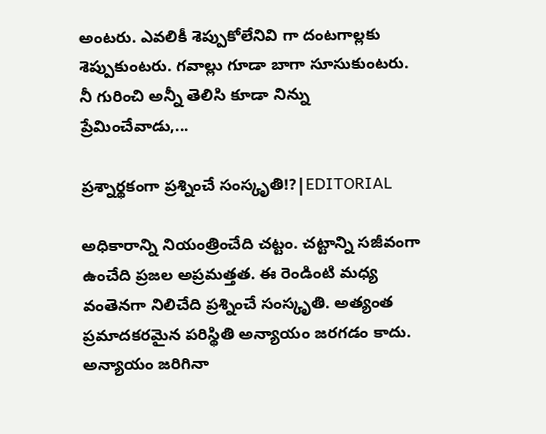అంటరు. ఎవలికీ శెప్పుకోలేనివి గా దంటగాల్లకు శెప్పుకుంటరు. గవాల్లు గూడా బాగా సూసుకుంటరు. నీ గురించి అన్నీ తెలిసి కూడా నిన్ను ప్రేమించేవాడు,...

ప్రశ్నార్థకంగా ప్రశ్నించే సంస్కృతి!?|EDITORIAL

అధికారాన్ని నియంత్రించేది చట్టం. చట్టాన్ని సజీవంగా ఉంచేది ప్రజల అప్రమత్తత. ఈ రెండింటి మధ్య వంతెనగా నిలిచేది ప్రశ్నించే సంస్కృతి. అత్యంత ప్రమాదకరమైన పరిస్థితి అన్యాయం జరగడం కాదు. అన్యాయం జరిగినా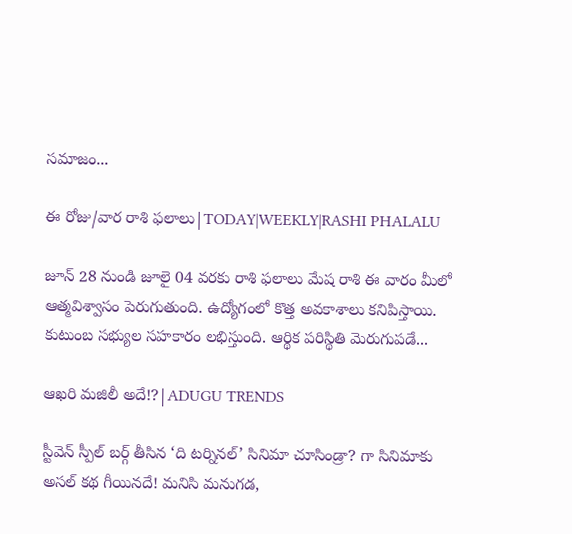సమాజం...

ఈ రోజు/వార రాశి ఫలాలు|TODAY|WEEKLY|RASHI PHALALU

జూన్ 28 నుండి జూలై 04 వరకు రాశి ఫలాలు మేష రాశి ఈ వారం మీలో ఆత్మవిశ్వాసం పెరుగుతుంది. ఉద్యోగంలో కొత్త అవకాశాలు కనిపిస్తాయి. కుటుంబ సభ్యుల సహకారం లభిస్తుంది. ఆర్థిక పరిస్థితి మెరుగుపడే...

ఆఖరి మజిలీ అదే!?|ADUGU TRENDS

స్టీవెన్ స్పీల్ బర్గ్ తీసిన ‘ది టర్నినల్’ సినిమా చూసిండ్రా? గా సినిమాకు అసల్ కథ గీయినదే! మనిసి మనుగడ,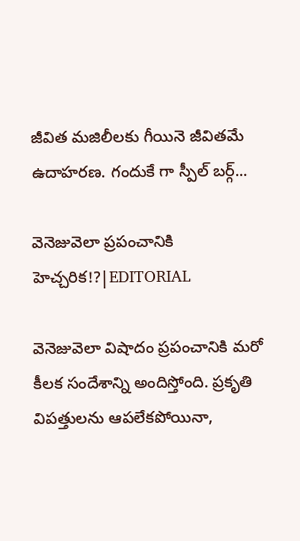జీవిత మజిలీలకు గీయినె జీవితమే ఉదాహరణ. గందుకే గా స్పీల్ బర్గ్...

వెనెజువెలా ప్రపంచానికి హెచ్చరిక!?|EDITORIAL

వెనెజువెలా విషాదం ప్రపంచానికి మరో కీలక సందేశాన్ని అందిస్తోంది. ప్రకృతి విపత్తులను ఆపలేకపోయినా,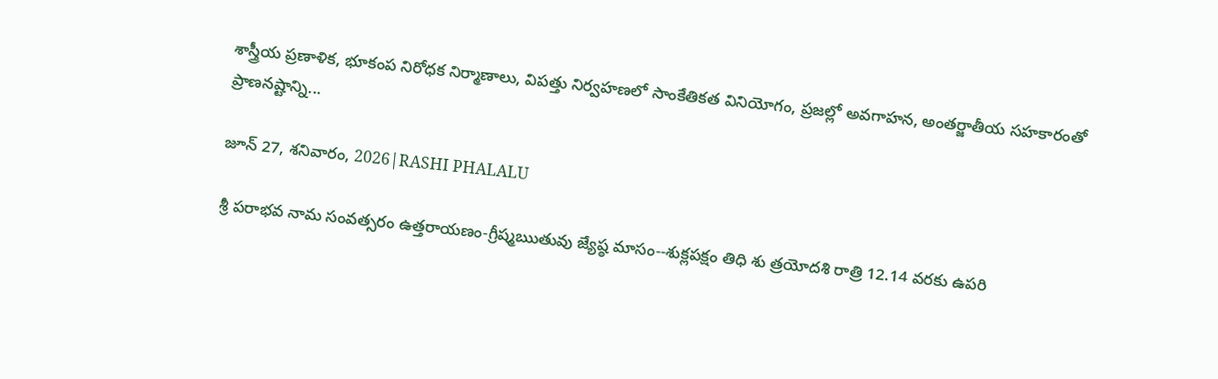శాస్త్రీయ ప్రణాళిక, భూకంప నిరోధక నిర్మాణాలు, విపత్తు నిర్వహణలో సాంకేతికత వినియోగం, ప్రజల్లో అవగాహన, అంతర్జాతీయ సహకారంతో ప్రాణనష్టాన్ని...

జూన్ 27, శనివారం, 2026|RASHI PHALALU

శ్రీ పరాభవ నామ సంవత్సరం ఉత్తరాయణం-గ్రీష్మఋతువు జ్యేష్ఠ మాసం--శుక్లపక్షం తిధి శు త్రయోదశి రాత్రి 12.14 వరకు ఉపరి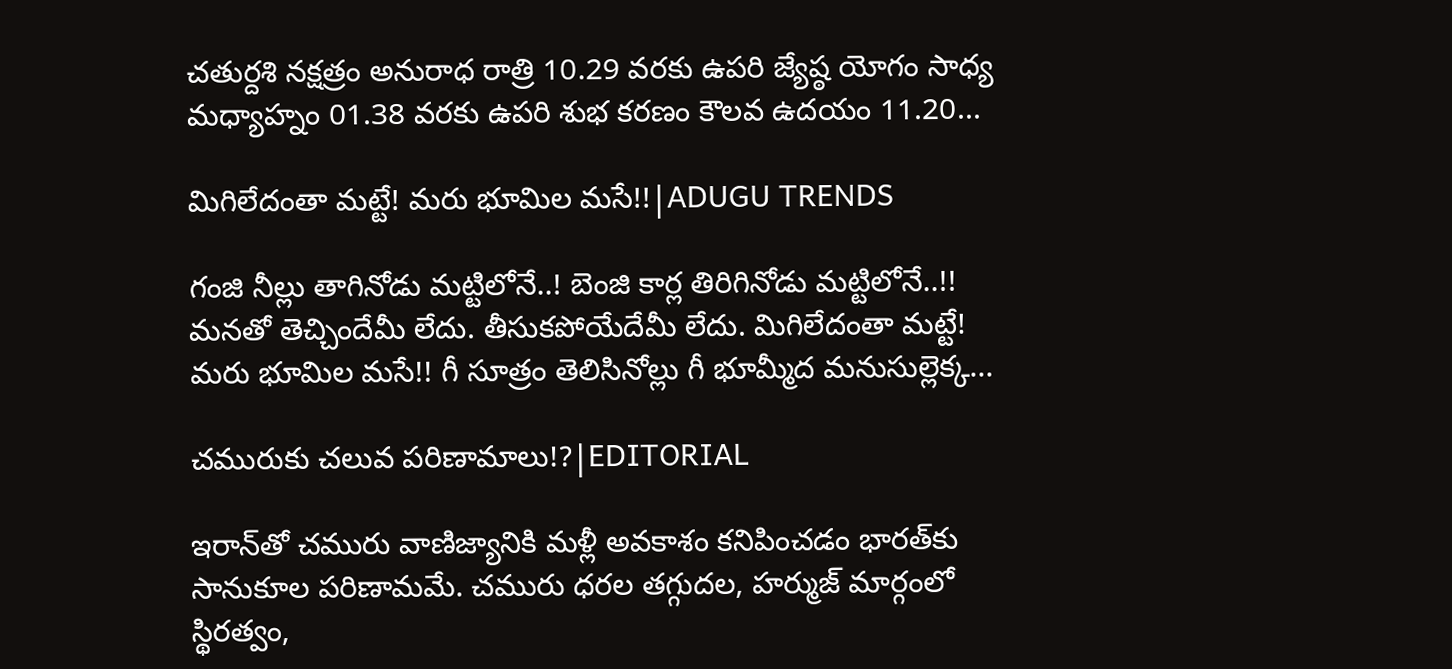చతుర్దశి నక్షత్రం అనురాధ రాత్రి 10.29 వరకు ఉపరి జ్యేష్ఠ యోగం సాధ్య మధ్యాహ్నం 01.38 వరకు ఉపరి శుభ కరణం కౌలవ ఉదయం 11.20...

మిగిలేదంతా మట్టే! మరు భూమిల మసే!!|ADUGU TRENDS

గంజి నీల్లు తాగినోడు మట్టిలోనే..! బెంజి కార్ల తిరిగినోడు మట్టిలోనే..!! మనతో తెచ్చిందేమీ లేదు. తీసుకపోయేదేమీ లేదు. మిగిలేదంతా మట్టే! మరు భూమిల మసే!! గీ సూత్రం తెలిసినోల్లు గీ భూమ్మీద మనుసుల్లెక్క...

చమురుకు చలువ పరిణామాలు!?|EDITORIAL

ఇరాన్‌తో చమురు వాణిజ్యానికి మళ్లీ అవకాశం కనిపించడం భారత్‌కు సానుకూల పరిణామమే. చమురు ధరల తగ్గుదల, హర్ముజ్ మార్గంలో స్థిరత్వం,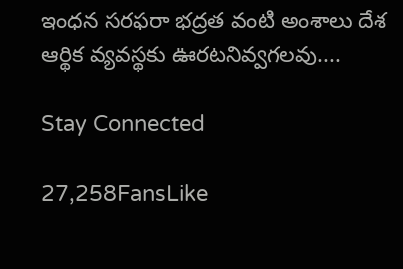ఇంధన సరఫరా భద్రత వంటి అంశాలు దేశ ఆర్థిక వ్యవస్థకు ఊరటనివ్వగలవు....

Stay Connected

27,258FansLike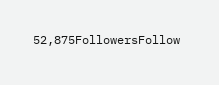52,875FollowersFollow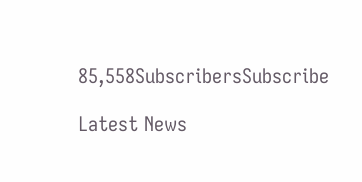85,558SubscribersSubscribe

Latest News